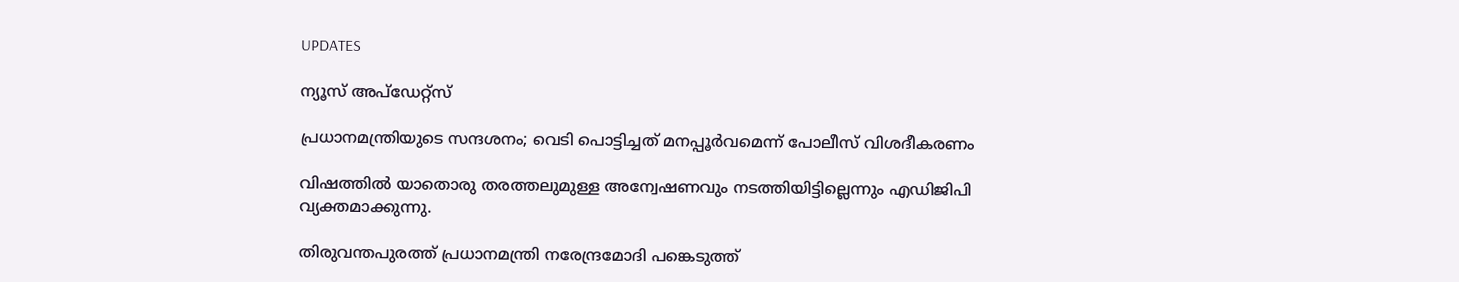UPDATES

ന്യൂസ് അപ്ഡേറ്റ്സ്

പ്രധാനമന്ത്രിയുടെ സന്ദശനം; വെടി പൊട്ടിച്ചത് മനപ്പൂർവമെന്ന് പോലീസ് വിശദീകരണം

വിഷത്തിൽ യാതൊരു തരത്തലുമുള്ള അന്വേഷണവും നടത്തിയിട്ടില്ലെന്നും എഡിജിപി വ്യക്തമാക്കുന്നു.

തിരുവന്തപുരത്ത് പ്രധാനമന്ത്രി നരേന്ദ്രമോദി പങ്കെടുത്ത്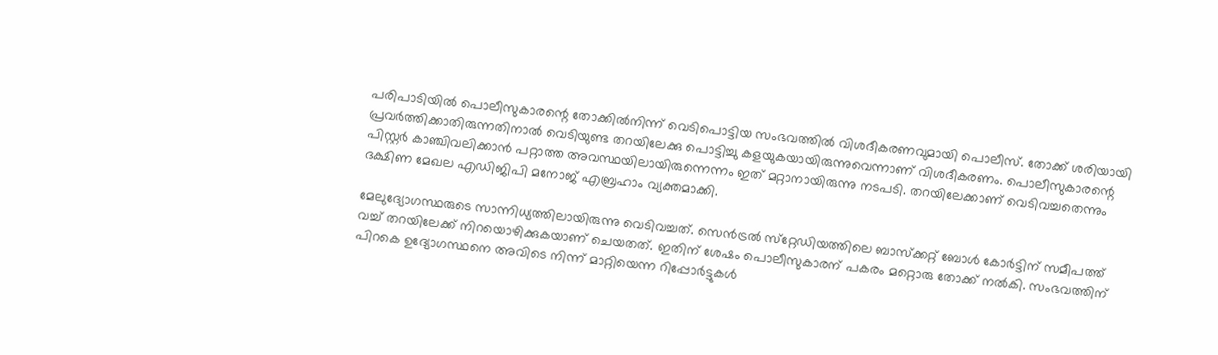പരിപാടിയിൽ പൊലീസുകാരന്റെ തോക്കില്‍നിന്ന് വെടിപൊട്ടിയ സംഭവത്തില്‍ വിശദീകരണവുമായി പൊലീസ്. തോക്ക് ശരിയായി പ്രവർത്തിക്കാതിരുന്നതിനാൽ വെടിയുണ്ട തറയിലേക്കു പൊട്ടിച്ചു കളയുകയായിരുന്നുവെന്നാണ് വിശദീകരണം. പൊലീസുകാരന്റെ പിസ്റ്റര്‍ കാഞ്ചിവലിക്കാന്‍ പറ്റാത്ത അവസ്ഥയിലായിരുന്നെന്നം ഇത് മറ്റാനായിരുന്നു നടപടി. തറയിലേക്കാണ് വെടിവച്ചതെന്നും ദക്ഷിണ മേഖല എഡിജിപി മനോജ് എബ്രഹാം വ്യക്തമാക്കി.

മേലുദ്യോഗസ്ഥരുടെ സാന്നിധ്യത്തിലായിരുന്നു വെടിവച്ചത്. സെന്‍ട്രല്‍ സ്‌റ്റേഡിയത്തിലെ ബാസ്‌ക്കറ്റ് ബോള്‍ കോര്‍ട്ടിന് സമീപത്ത് വച്ച് തറയിലേക്ക് നിറയൊഴിക്കുകയാണ് ചെയതത്. ഇതിന് ശേഷം പൊലീസുകാരന് പകരം മറ്റൊരു തോക്ക് നല്‍കി. സംഭവത്തിന് പിറകെ ഉദ്യോഗസ്ഥനെ അവിടെ നിന്ന് മാറ്റിയെന്ന റിപ്പോർട്ടുകൾ‌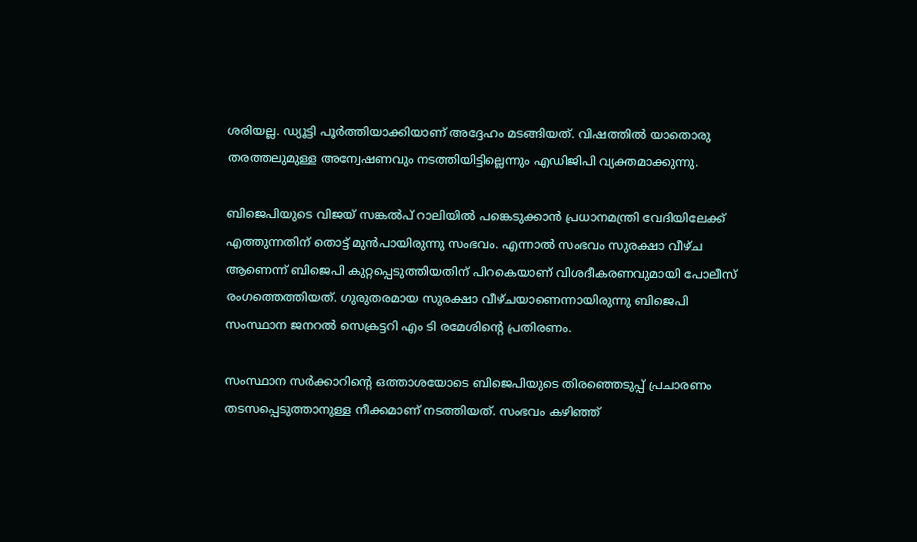ശരിയല്ല. ഡ്യൂട്ടി പൂർത്തിയാക്കിയാണ് അദ്ദേഹം മടങ്ങിയത്. വിഷത്തിൽ യാതൊരു തരത്തലുമുള്ള അന്വേഷണവും നടത്തിയിട്ടില്ലെന്നും എഡിജിപി വ്യക്തമാക്കുന്നു.

ബിജെപിയുടെ വിജയ് സങ്കൽപ് റാലിയിൽ പങ്കെടുക്കാൻ പ്രധാനമന്ത്രി വേദിയിലേക്ക് എത്തുന്നതിന് തൊട്ട് മുൻപായിരുന്നു സംഭവം. എന്നാൽ സംഭവം സുരക്ഷാ വീഴ്ച ആണെന്ന് ബിജെപി കുറ്റപ്പെടുത്തിയതിന് പിറകെയാണ് വിശദീകരണവുമായി പോലീസ് രംഗത്തെത്തിയത്. ഗുരുതരമായ സുരക്ഷാ വീഴ്ചയാണെന്നായിരുന്നു ബിജെപി സംസ്ഥാന ജനറൽ സെക്രട്ടറി എം ടി രമേശിന്റെ പ്രതിരണം.

സംസ്ഥാന സര്‍ക്കാറിന്റെ ഒത്താശയോടെ ബിജെപിയുടെ തിരഞ്ഞെടുപ്പ് പ്രചാരണം തടസപ്പെടുത്താനുള്ള നീക്കമാണ് നടത്തിയത്. സംഭവം കഴിഞ്ഞ്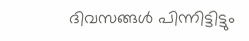ദിവസങ്ങൾ പിന്നിട്ടിട്ടും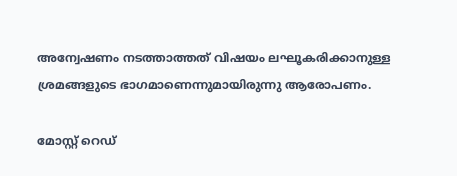അന്വേഷണം നടത്താത്തത് വിഷയം ലഘൂകരിക്കാനുള്ള ശ്രമങ്ങളുടെ ഭാഗമാണെന്നുമായിരുന്നു ആരോപണം.

മോസ്റ്റ് റെഡ്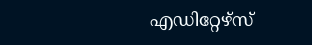എഡിറ്റേഴ്സ്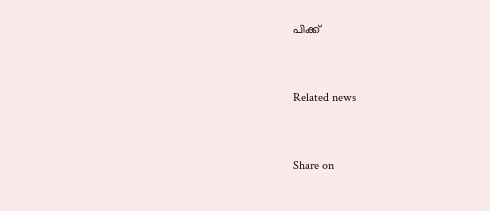പിക്ക്


Related news


Share on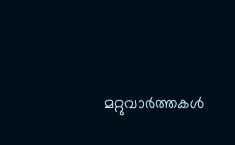മറ്റുവാര്‍ത്തകള്‍